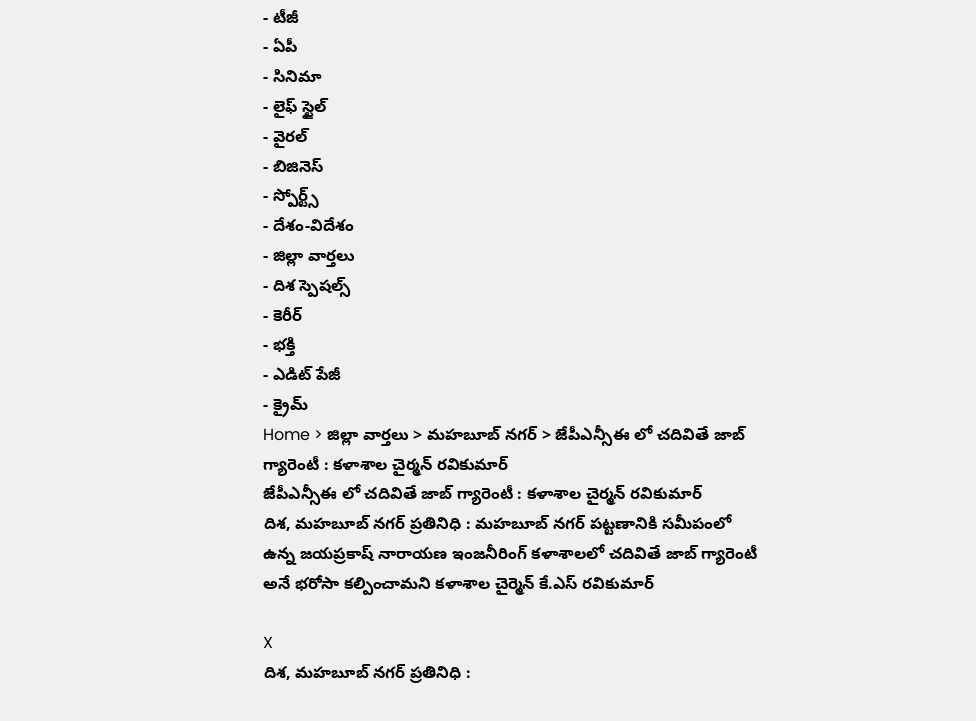- టీజీ
- ఏపీ
- సినిమా
- లైఫ్ స్టైల్
- వైరల్
- బిజినెస్
- స్పోర్ట్స్
- దేశం-విదేశం
- జిల్లా వార్తలు
- దిశ స్పెషల్స్
- కెరీర్
- భక్తి
- ఎడిట్ పేజీ
- క్రైమ్
Home > జిల్లా వార్తలు > మహబూబ్ నగర్ > జేపీఎన్సీఈ లో చదివితే జాబ్ గ్యారెంటీ : కళాశాల చైర్మన్ రవికుమార్
జేపీఎన్సీఈ లో చదివితే జాబ్ గ్యారెంటీ : కళాశాల చైర్మన్ రవికుమార్
దిశ, మహబూబ్ నగర్ ప్రతినిధి : మహబూబ్ నగర్ పట్టణానికి సమీపంలో ఉన్న జయప్రకాష్ నారాయణ ఇంజనీరింగ్ కళాశాలలో చదివితే జాబ్ గ్యారెంటీ అనే భరోసా కల్పించామని కళాశాల చైర్మెన్ కే.ఎస్ రవికుమార్

X
దిశ, మహబూబ్ నగర్ ప్రతినిధి :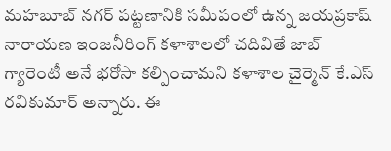మహబూబ్ నగర్ పట్టణానికి సమీపంలో ఉన్న జయప్రకాష్ నారాయణ ఇంజనీరింగ్ కళాశాలలో చదివితే జాబ్ గ్యారెంటీ అనే భరోసా కల్పించామని కళాశాల చైర్మెన్ కే.ఎస్ రవికుమార్ అన్నారు. ఈ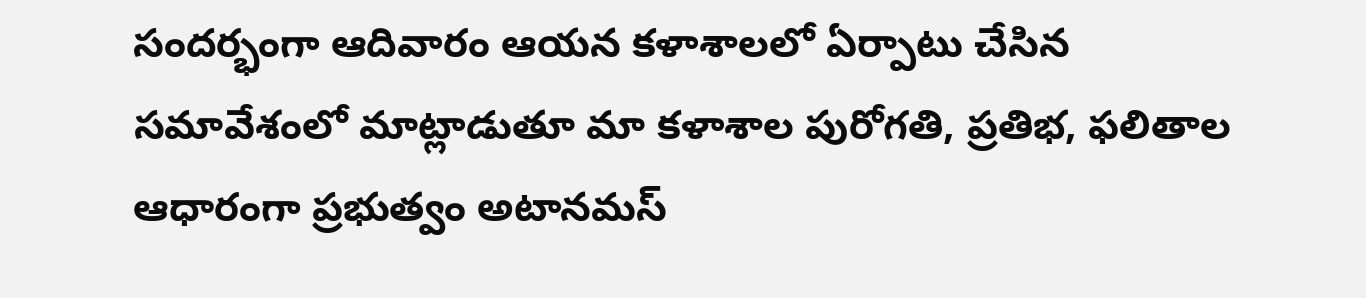సందర్భంగా ఆదివారం ఆయన కళాశాలలో ఏర్పాటు చేసిన సమావేశంలో మాట్లాడుతూ మా కళాశాల పురోగతి, ప్రతిభ, ఫలితాల ఆధారంగా ప్రభుత్వం అటానమస్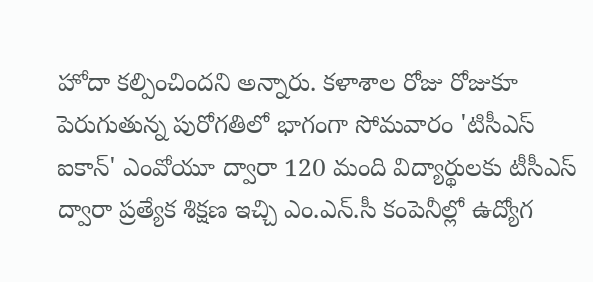హోదా కల్పించిందని అన్నారు. కళాశాల రోజు రోజుకూ పెరుగుతున్న పురోగతిలో భాగంగా సోమవారం 'టిసీఎస్ ఐకాన్' ఎంవోయూ ద్వారా 120 మంది విద్యార్థులకు టీసీఎస్ ద్వారా ప్రత్యేక శిక్షణ ఇచ్చి ఎం.ఎన్.సీ కంపెనీల్లో ఉద్యోగ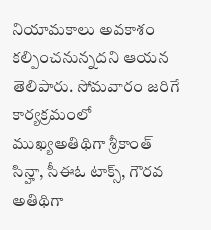నియామకాలు అవకాశం కల్పించనున్నదని ఆయన తెలిపారు. సోమవారం జరిగే కార్యక్రమంలో ముఖ్యఅతిథిగా శ్రీకాంత్ సిన్హా, సీఈఓ టాక్స్, గౌరవ అతిథిగా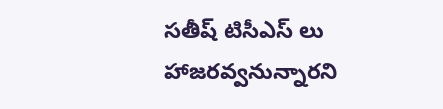సతీష్ టిసీఎస్ లు హాజరవ్వనున్నారని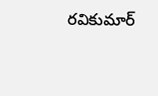రవికుమార్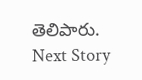తెలిపారు.
Next Story